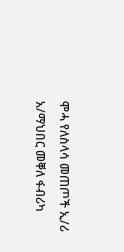ሞሓ የለስላሳ መጠጦች ኢ/ሪ አ/ማህበር መቐለ ፋብሪካ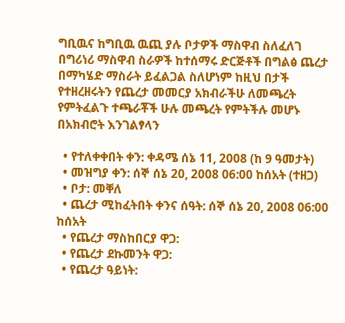ግቢዉና ከግቢዉ ዉጪ ያሉ ቦታዎች ማስዋብ ስለፈለገ በግሪነሪ ማስዋብ ስራዎች ከተሰማሩ ድርጅቶች በግልፅ ጨረታ በማካሄድ ማስራት ይፈልጋል ስለሆነም ከዚህ በታች የተዘረዘሩትን የጨረታ መመርያ አክብራችሁ ለመጫረት የምትፈልጉ ተጫራቾች ሁሉ መጫረት የምትችሉ መሆኑ በአክብሮት እንገልፃላን

  • የተለቀቀበት ቀን: ቀዳሜ ሰኔ 11, 2008 (ከ 9 ዓመታት)
  • መዝግያ ቀን: ሰኞ ሰኔ 20, 2008 06:00 ከሰአት (ተዘጋ)
  • ቦታ: መቐለ
  • ጨረታ ሚከፈትበት ቀንና ሰዓት: ሰኞ ሰኔ 20, 2008 06:00 ከሰአት
  • የጨረታ ማስከበርያ ዋጋ:
  • የጨረታ ደኩመንት ዋጋ:
  • የጨረታ ዓይነት: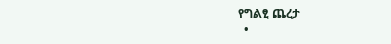የግልፂ ጨረታ
  •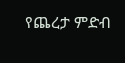የጨረታ ምድብ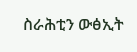ስራሕቲን ውፅኢት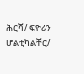ሕርሻ/ ፍዮሪን ሆልቲካልቸር/